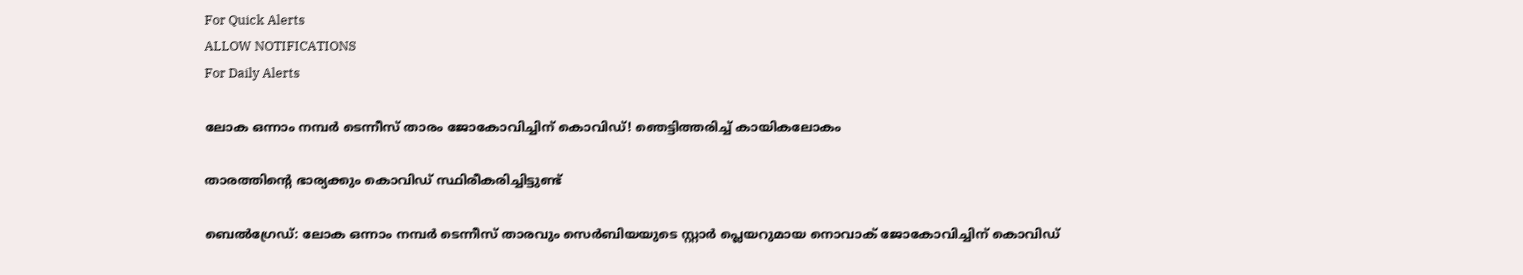For Quick Alerts
ALLOW NOTIFICATIONS
For Daily Alerts

ലോക ഒന്നാം നമ്പര്‍ ടെന്നീസ് താരം ജോകോവിച്ചിന് കൊവിഡ്! ഞെട്ടിത്തരിച്ച് കായികലോകം

താരത്തിന്റെ ഭാര്യക്കും കൊവിഡ് സ്ഥിരീകരിച്ചിട്ടുണ്ട്

ബെല്‍ഗ്രേഡ്: ലോക ഒന്നാം നമ്പര്‍ ടെന്നീസ് താരവും സെര്‍ബിയയുടെ സ്റ്റാര്‍ പ്ലെയറുമായ നൊവാക് ജോകോവിച്ചിന് കൊവിഡ്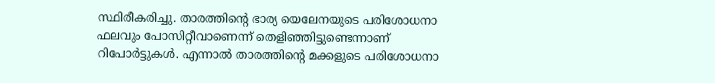സ്ഥിരീകരിച്ചു. താരത്തിന്റെ ഭാര്യ യെലേനയുടെ പരിശോധനാ ഫലവും പോസിറ്റീവാണെന്ന് തെളിഞ്ഞിട്ടുണ്ടെന്നാണ് റിപോര്‍ട്ടുകള്‍. എന്നാല്‍ താരത്തിന്റെ മക്കളുടെ പരിശോധനാ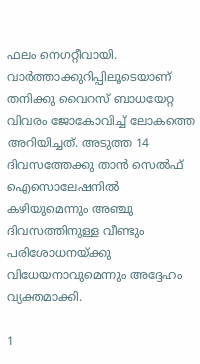ഫലം നെഗറ്റീവായി. വാര്‍ത്താക്കുറിപ്പിലൂടെയാണ് തനിക്കു വൈറസ് ബാധയേറ്റ വിവരം ജോകോവിച്ച് ലോകത്തെ അറിയിച്ചത്. അടുത്ത 14 ദിവസത്തേക്കു താന്‍ സെല്‍ഫ് ഐസൊലേഷനില്‍ കഴിയുമെന്നും അഞ്ചു ദിവസത്തിനുള്ള വീണ്ടും പരിശോധനയ്ക്കു വിധേയനാവുമെന്നും അദ്ദേഹം വ്യക്തമാക്കി.

1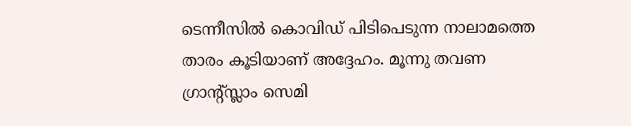ടെന്നീസില്‍ കൊവിഡ് പിടിപെടുന്ന നാലാമത്തെ താരം കൂടിയാണ് അദ്ദേഹം. മൂന്നു തവണ ഗ്രാന്റ്സ്ലാം സെമി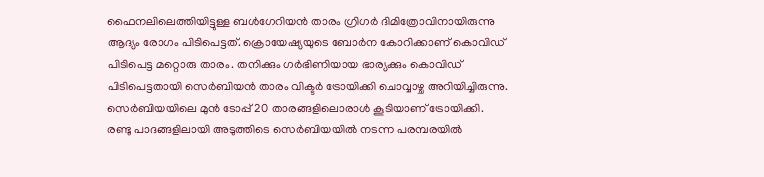ഫൈനലിലെത്തിയിട്ടുള്ള ബള്‍ഗേറിയന്‍ താരം ഗ്രിഗര്‍ ദിമിത്രോവിനായിരുന്നു ആദ്യം രോഗം പിടിപെട്ടത്. ക്രൊയേഷ്യയുടെ ബോര്‍ന കോറിക്കാണ് കൊവിഡ് പിടിപെട്ട മറ്റൊരു താരം. തനിക്കും ഗര്‍ഭിണിയായ ഭാര്യക്കും കൊവിഡ് പിടിപെട്ടതായി സെര്‍ബിയന്‍ താരം വിക്ടര്‍ ട്രോയിക്കി ചൊവ്വാഴ്ച അറിയിച്ചിരുന്നു. സെര്‍ബിയയിലെ മുന്‍ ടോപ്പ് 20 താരങ്ങളിലൊരാള്‍ കൂടിയാണ് ട്രോയിക്കി. രണ്ടു പാദങ്ങളിലായി അടുത്തിടെ സെര്‍ബിയയില്‍ നടന്ന പരമ്പരയില്‍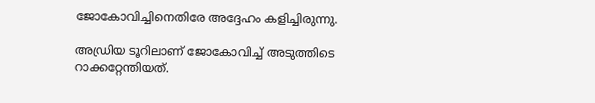ജോകോവിച്ചിനെതിരേ അദ്ദേഹം കളിച്ചിരുന്നു.

അഡ്രിയ ടൂറിലാണ് ജോകോവിച്ച് അടുത്തിടെ റാക്കറ്റേന്തിയത്.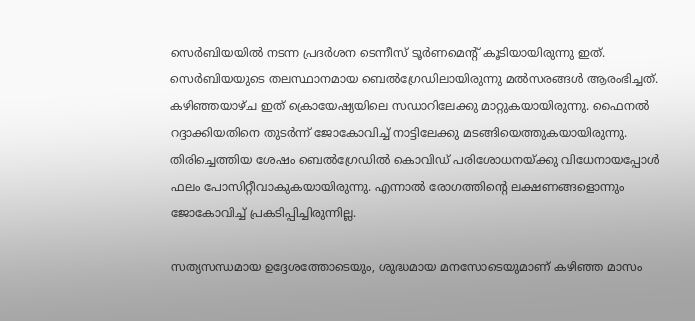സെര്‍ബിയയില്‍ നടന്ന പ്രദര്‍ശന ടെന്നീസ് ടൂര്‍ണമെന്റ് കൂടിയായിരുന്നു ഇത്. സെര്‍ബിയയുടെ തലസ്ഥാനമായ ബെല്‍ഗ്രേഡിലായിരുന്നു മല്‍സരങ്ങള്‍ ആരംഭിച്ചത്. കഴിഞ്ഞയാഴ്ച ഇത് ക്രൊയേഷ്യയിലെ സഡാറിലേക്കു മാറ്റുകയായിരുന്നു. ഫൈനല്‍ റദ്ദാക്കിയതിനെ തുടര്‍ന്ന് ജോകോവിച്ച് നാട്ടിലേക്കു മടങ്ങിയെത്തുകയായിരുന്നു. തിരിച്ചെത്തിയ ശേഷം ബെല്‍ഗ്രേഡില്‍ കൊവിഡ് പരിശോധനയ്ക്കു വിധേനായപ്പോള്‍ ഫലം പോസിറ്റീവാകുകയായിരുന്നു. എന്നാല്‍ രോഗത്തിന്റെ ലക്ഷണങ്ങളൊന്നും ജോകോവിച്ച് പ്രകടിപ്പിച്ചിരുന്നില്ല.

സത്യസന്ധമായ ഉദ്ദേശത്തോടെയും, ശുദ്ധമായ മനസോടെയുമാണ് കഴിഞ്ഞ മാസം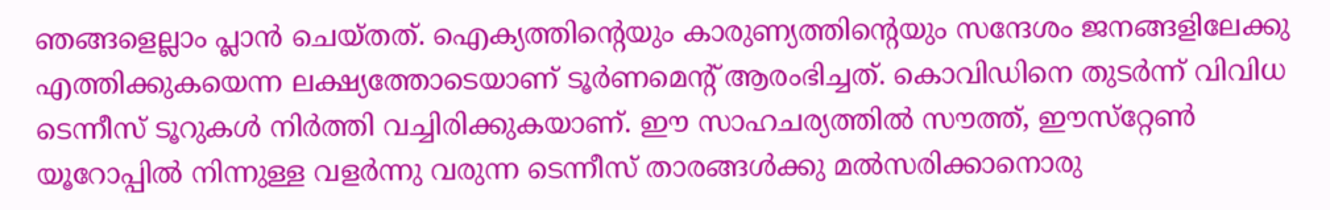ഞങ്ങളെല്ലാം പ്ലാന്‍ ചെയ്തത്. ഐക്യത്തിന്റെയും കാരുണ്യത്തിന്റെയും സന്ദേശം ജനങ്ങളിലേക്കു എത്തിക്കുകയെന്ന ലക്ഷ്യത്തോടെയാണ് ടൂര്‍ണമെന്റ് ആരംഭിച്ചത്. കൊവിഡിനെ തുടര്‍ന്ന് വിവിധ ടെന്നീസ് ടൂറുകള്‍ നിര്‍ത്തി വച്ചിരിക്കുകയാണ്. ഈ സാഹചര്യത്തില്‍ സൗത്ത്, ഈസ്‌റ്റേണ്‍ യൂറോപ്പില്‍ നിന്നുള്ള വളര്‍ന്നു വരുന്ന ടെന്നീസ് താരങ്ങള്‍ക്കു മല്‍സരിക്കാനൊരു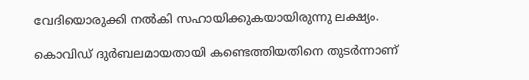വേദിയൊരുക്കി നല്‍കി സഹായിക്കുകയായിരുന്നു ലക്ഷ്യം.

കൊവിഡ് ദുര്‍ബലമായതായി കണ്ടെത്തിയതിനെ തുടര്‍ന്നാണ്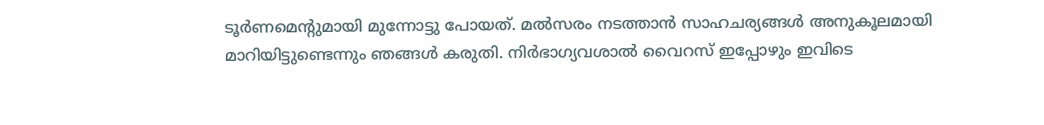ടൂര്‍ണമെന്റുമായി മുന്നോട്ടു പോയത്. മല്‍സരം നടത്താന്‍ സാഹചര്യങ്ങള്‍ അനുകൂലമായി മാറിയിട്ടുണ്ടെന്നും ഞങ്ങള്‍ കരുതി. നിര്‍ഭാഗ്യവശാല്‍ വൈറസ് ഇപ്പോഴും ഇവിടെ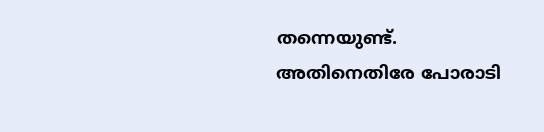തന്നെയുണ്ട്. അതിനെതിരേ പോരാടി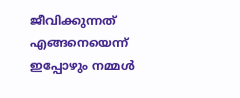ജീവിക്കുന്നത് എങ്ങനെയെന്ന് ഇപ്പോഴും നമ്മള്‍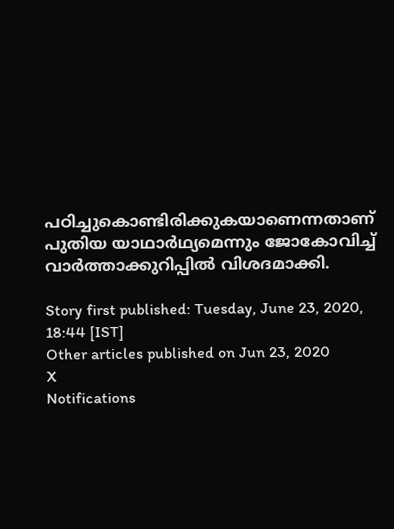പഠിച്ചുകൊണ്ടിരിക്കുകയാണെന്നതാണ് പുതിയ യാഥാര്‍ഥ്യമെന്നും ജോകോവിച്ച് വാര്‍ത്താക്കുറിപ്പില്‍ വിശദമാക്കി.

Story first published: Tuesday, June 23, 2020, 18:44 [IST]
Other articles published on Jun 23, 2020
X
Notifications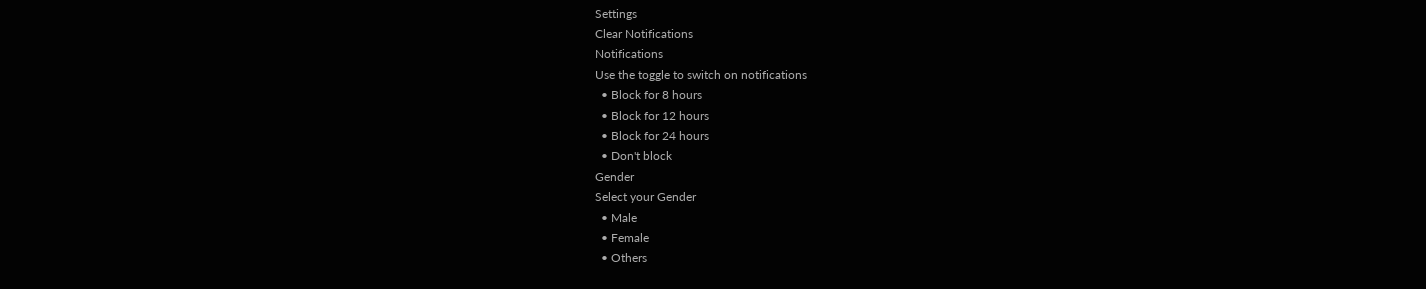Settings
Clear Notifications
Notifications
Use the toggle to switch on notifications
  • Block for 8 hours
  • Block for 12 hours
  • Block for 24 hours
  • Don't block
Gender
Select your Gender
  • Male
  • Female
  • Others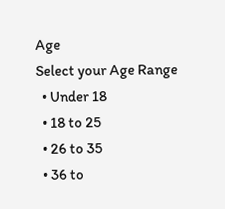Age
Select your Age Range
  • Under 18
  • 18 to 25
  • 26 to 35
  • 36 to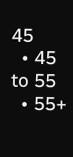45
  • 45 to 55
  • 55+